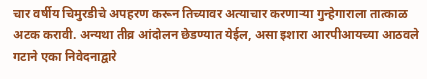चार वर्षीय चिमुरडीचे अपहरण करून तिच्यावर अत्याचार करणाऱ्या गुन्हेगाराला तात्काळ अटक करावी. अन्यथा तीव्र आंदोलन छेडण्यात येईल, असा इशारा आरपीआयच्या आठवले गटाने एका निवेदनाद्वारे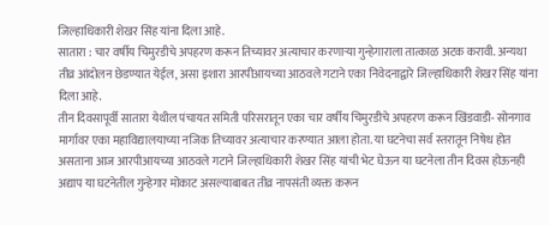जिल्हाधिकारी शेखर सिंह यांना दिला आहे.
सातारा : चार वर्षीय चिमुरडीचे अपहरण करून तिच्यावर अत्याचार करणाऱ्या गुन्हेगाराला तात्काळ अटक करावी. अन्यथा तीव्र आंदोलन छेडण्यात येईल, असा इशारा आरपीआयच्या आठवले गटाने एका निवेदनाद्वारे जिल्हाधिकारी शेखर सिंह यांना दिला आहे.
तीन दिवसापूर्वी सातारा येथील पंचायत समिती परिसरातून एका चार वर्षीय चिमुरडीचे अपहरण करून खिंडवाडी- सोनगाव मार्गावर एका महाविद्यालयाच्या नजिक तिच्यावर अत्याचार करण्यात आला होता. या घटनेचा सर्व स्तरातून निषेध होत असताना आज आरपीआयच्या आठवले गटाने जिल्हाधिकारी शेखर सिंह यांची भेट घेऊन या घटनेला तीन दिवस होऊनही अद्याप या घटनेतील गुन्हेगार मोकाट असल्याबाबत तीव्र नापसंती व्यक्त करून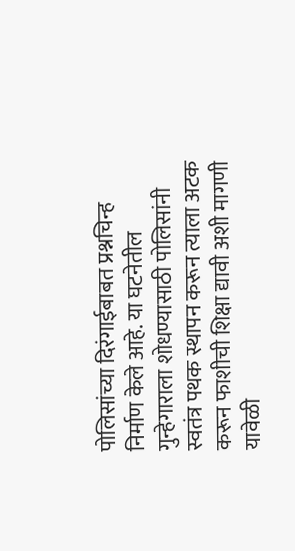पोलिसांच्या दिरंगाईबाबत प्रश्नचिन्ह निर्माण केले आहे. या घटनेतील गुन्हेगाराला शोधण्यासाठी पोलिसांनी स्वतंत्र पथक स्थापन करून त्याला अटक करून फाशीची शिक्षा द्यावी अशी मागणी यावेळी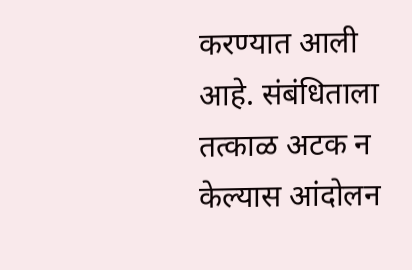करण्यात आली आहे. संबंधिताला तत्काळ अटक न केल्यास आंदोलन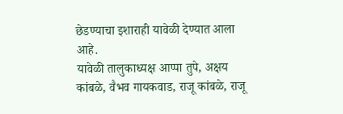छेडण्याचा इशाराही यावेळी देण्यात आला आहे.
यावेळी तालुकाध्यक्ष आप्पा तुपे, अक्षय कांबळे, वैभव गायकवाड, राजू कांबळे, राजू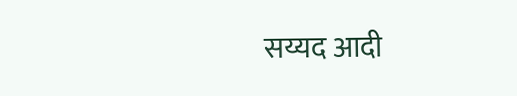सय्यद आदी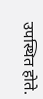उपस्थित होते.